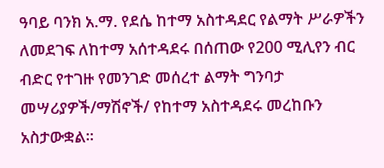ዓባይ ባንክ አ.ማ. የደሴ ከተማ አስተዳደር የልማት ሥራዎችን ለመደገፍ ለከተማ አሰተዳደሩ በሰጠው የ200 ሚሊየን ብር ብድር የተገዙ የመንገድ መሰረተ ልማት ግንባታ መሣሪያዎች/ማሽኖች/ የከተማ አስተዳደሩ መረከቡን አስታውቋል፡፡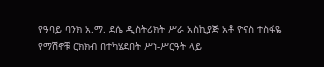የዓባይ ባንክ አ.ማ. ደሴ ዲስትሪክት ሥራ አስኪያጅ አቶ ዮናስ ተስፋዬ የማሽኖቹ ርክክብ በተካሄደበት ሥነ-ሥርዓት ላይ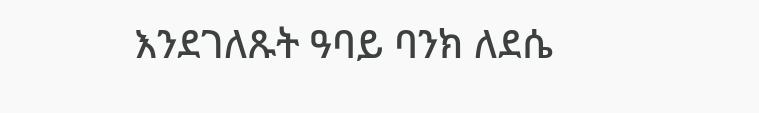እንደገለጹት ዓባይ ባንክ ለደሴ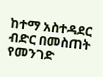ከተማ አስተዳደር ብድር በመስጠት የመንገድ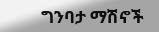ግንባታ ማሽኖች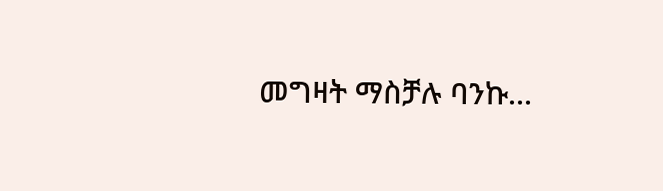መግዛት ማስቻሉ ባንኩ...